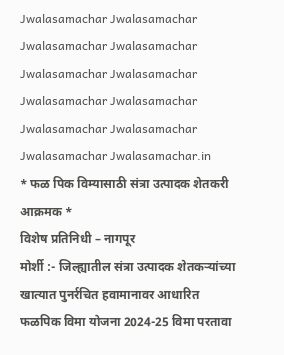Jwalasamachar Jwalasamachar Jwalasamachar Jwalasamachar
Jwalasamachar Jwalasamachar Jwalasamachar Jwalasamachar
Jwalasamachar Jwalasamachar Jwalasamachar Jwalasamachar.in
* फळ पिक विम्यासाठी संत्रा उत्पादक शेतकरी आक्रमक *
विशेष प्रतिनिधी – नागपूर
मोर्शी :- जिल्ह्यातील संत्रा उत्पादक शेतकऱ्यांच्या खात्यात पुनर्रचित हवामानावर आधारित फळपिक विमा योजना 2024-25 विमा परतावा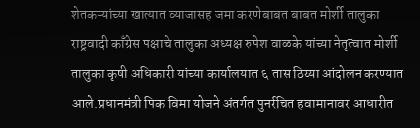शेतकऱ्यांच्या खात्यात व्याजासह जमा करणेबाबत बाबत मोर्शी तालुका राष्ट्रवादी काँग्रेस पक्षाचे तालुका अध्यक्ष रुपेश वाळके यांच्या नेतृत्वात मोर्शी तालुका कृषी अधिकारी यांच्या कार्यालयात ६ तास ठिय्या आंदोलन करण्यात आले.प्रधानमंत्री पिक विमा योजने अंतर्गत पुनर्रचित हवामानावर आधारीत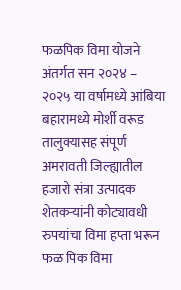फळपिक विमा योजने अंतर्गत सन २०२४ – २०२५ या वर्षामध्ये आंबिया बहारामध्ये मोर्शी वरूड तालुक्यासह संपूर्ण अमरावती जिल्ह्यातील हजारो संत्रा उत्पादक शेतकऱ्यांनी कोट्यावधी रुपयांचा विमा हप्ता भरून फळ पिक विमा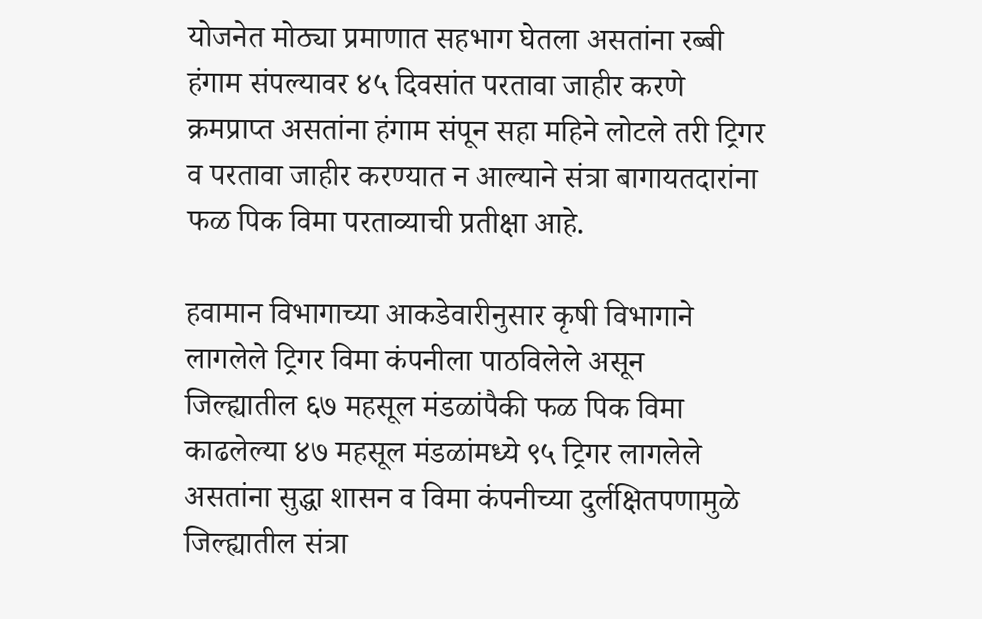योजनेत मोठ्या प्रमाणात सहभाग घेतला असतांना रब्बी हंगाम संपल्यावर ४५ दिवसांत परतावा जाहीर करणे क्रमप्राप्त असतांना हंगाम संपून सहा महिने लोटले तरी ट्रिगर व परतावा जाहीर करण्यात न आल्याने संत्रा बागायतदारांना फळ पिक विमा परताव्याची प्रतीक्षा आहे.

हवामान विभागाच्या आकडेवारीनुसार कृषी विभागाने लागलेले ट्रिगर विमा कंपनीला पाठविलेले असून जिल्ह्यातील ६७ महसूल मंडळांपैकी फळ पिक विमा काढलेल्या ४७ महसूल मंडळांमध्ये ९५ ट्रिगर लागलेले असतांना सुद्धा शासन व विमा कंपनीच्या दुर्लक्षितपणामुळे जिल्ह्यातील संत्रा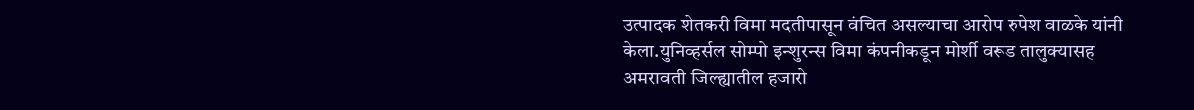उत्पादक शेतकरी विमा मदतीपासून वंचित असल्याचा आरोप रुपेश वाळके यांनी केला.युनिव्हर्सल सोम्पो इन्शुरन्स विमा कंपनीकडून मोर्शी वरूड तालुक्यासह अमरावती जिल्ह्यातील हजारो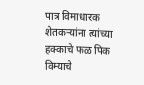पात्र विमाधारक शेतकऱ्यांना त्यांच्या हक्काचे फळ पिक विम्याचे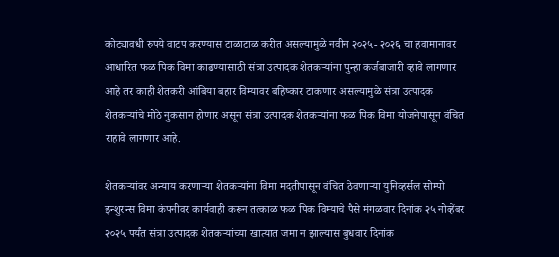कोट्यावधी रुपये वाटप करण्यास टाळाटाळ करीत असल्यामुळे नवीन २०२५- २०२६ चा हवामानावर आधारित फळ पिक विमा काढण्यासाठी संत्रा उत्पादक शेतकऱ्यांना पुन्हा कर्जबाजारी व्हावे लागणार आहे तर काही शेतकरी आंबिया बहार विम्यावर बहिष्कार टाकणार असल्यामुळे संत्रा उत्पादक शेतकऱ्यांचे मोठे नुकसान होणार असून संत्रा उत्पादक शेतकऱ्यांना फळ पिक विमा योजनेपासून वंचित राहावे लागणार आहे.

शेतकऱ्यांवर अन्याय करणाऱ्या शेतकऱ्यांना विमा मदतीपासून वंचित ठेवणाऱ्या युनिव्हर्सल सोम्पो इन्शुरन्स विमा कंपनीवर कार्यवाही करून तत्काळ फळ पिक विम्याचे पैसे मंगळवार दिनांक २५ नोव्हेंबर २०२५ पर्यंत संत्रा उत्पादक शेतकऱ्यांच्या खात्यात जमा न झाल्यास बुधवार दिनांक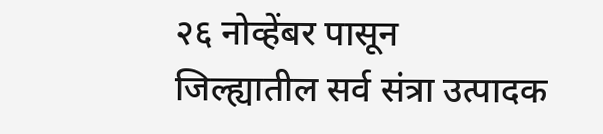२६ नोव्हेंबर पासून जिल्ह्यातील सर्व संत्रा उत्पादक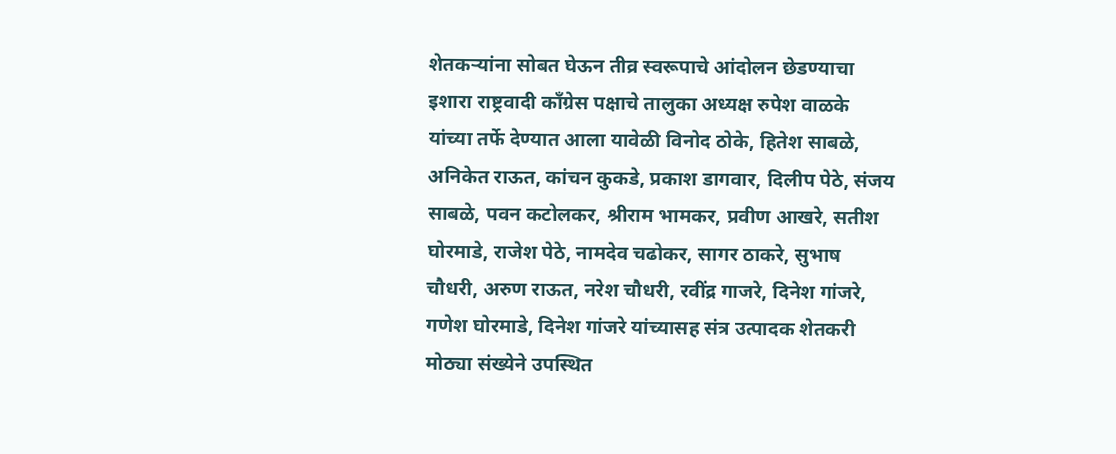शेतकऱ्यांना सोबत घेऊन तीव्र स्वरूपाचे आंदोलन छेडण्याचा इशारा राष्ट्रवादी काँग्रेस पक्षाचे तालुका अध्यक्ष रुपेश वाळके यांच्या तर्फे देण्यात आला यावेळी विनोद ठोके, हितेश साबळे, अनिकेत राऊत, कांचन कुकडे, प्रकाश डागवार, दिलीप पेठे, संजय साबळे, पवन कटोलकर, श्रीराम भामकर, प्रवीण आखरे, सतीश घोरमाडे, राजेश पेठे, नामदेव चढोकर, सागर ठाकरे, सुभाष चौधरी, अरुण राऊत, नरेश चौधरी, रवींद्र गाजरे, दिनेश गांजरे, गणेश घोरमाडे, दिनेश गांजरे यांच्यासह संत्र उत्पादक शेतकरी मोठ्या संख्येने उपस्थित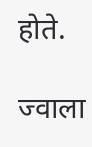होते.

ज्वाला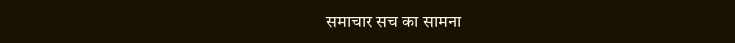समाचार सच का सामना